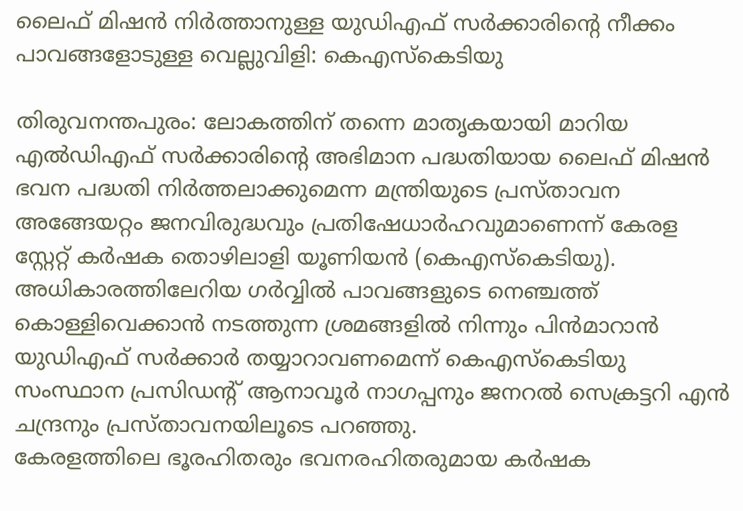ലൈഫ് മിഷൻ നിർത്താനുള്ള യുഡിഎഫ് സർക്കാരിന്റെ നീക്കം പാവങ്ങളോടുള്ള വെല്ലുവിളി: കെഎസ്കെടിയു

തിരുവനന്തപുരം: ലോകത്തിന് തന്നെ മാതൃകയായി മാറിയ എൽഡിഎഫ് സർക്കാരിന്റെ അഭിമാന പദ്ധതിയായ ലൈഫ് മിഷൻ ഭവന പദ്ധതി നിർത്തലാക്കുമെന്ന മന്ത്രിയുടെ പ്രസ്താവന അങ്ങേയറ്റം ജനവിരുദ്ധവും പ്രതിഷേധാർഹവുമാണെന്ന് കേരള സ്റ്റേറ്റ് കർഷക തൊഴിലാളി യൂണിയൻ (കെഎസ്കെടിയു). അധികാരത്തിലേറിയ ഗർവ്വിൽ പാവങ്ങളുടെ നെഞ്ചത്ത് കൊള്ളിവെക്കാൻ നടത്തുന്ന ശ്രമങ്ങളിൽ നിന്നും പിൻമാറാൻ യുഡിഎഫ് സർക്കാർ തയ്യാറാവണമെന്ന് കെഎസ്കെടിയു സംസ്ഥാന പ്രസിഡൻ്റ് ആനാവൂർ നാഗപ്പനും ജനറൽ സെക്രട്ടറി എൻ ചന്ദ്രനും പ്രസ്താവനയിലൂടെ പറഞ്ഞു.
കേരളത്തിലെ ഭൂരഹിതരും ഭവനരഹിതരുമായ കർഷക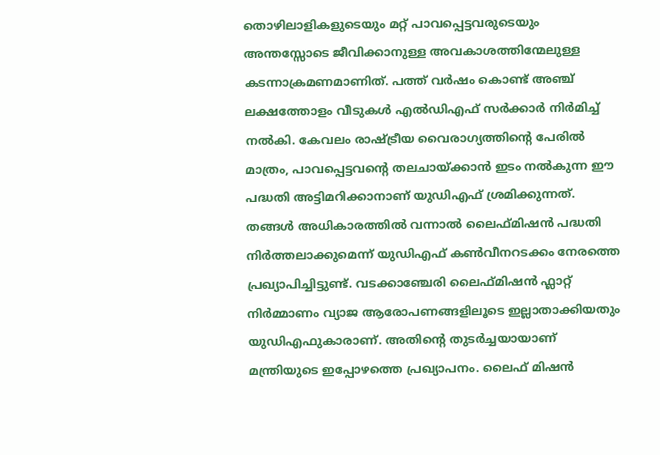തൊഴിലാളികളുടെയും മറ്റ് പാവപ്പെട്ടവരുടെയും അന്തസ്സോടെ ജീവിക്കാനുള്ള അവകാശത്തിന്മേലുള്ള കടന്നാക്രമണമാണിത്. പത്ത് വർഷം കൊണ്ട് അഞ്ച് ലക്ഷത്തോളം വീടുകൾ എൽഡിഎഫ് സർക്കാർ നിർമിച്ച് നൽകി. കേവലം രാഷ്ട്രീയ വൈരാഗ്യത്തിന്റെ പേരിൽ മാത്രം, പാവപ്പെട്ടവന്റെ തലചായ്ക്കാൻ ഇടം നൽകുന്ന ഈ പദ്ധതി അട്ടിമറിക്കാനാണ് യുഡിഎഫ് ശ്രമിക്കുന്നത്.
തങ്ങൾ അധികാരത്തിൽ വന്നാൽ ലൈഫ്മിഷൻ പദ്ധതി നിർത്തലാക്കുമെന്ന് യുഡിഎഫ് കൺവീനറടക്കം നേരത്തെ പ്രഖ്യാപിച്ചിട്ടുണ്ട്. വടക്കാഞ്ചേരി ലൈഫ്മിഷൻ ഫ്ലാറ്റ് നിർമ്മാണം വ്യാജ ആരോപണങ്ങളിലൂടെ ഇല്ലാതാക്കിയതും യുഡിഎഫുകാരാണ്. അതിൻ്റെ തുടർച്ചയായാണ് മന്ത്രിയുടെ ഇപ്പോഴത്തെ പ്രഖ്യാപനം. ലൈഫ് മിഷൻ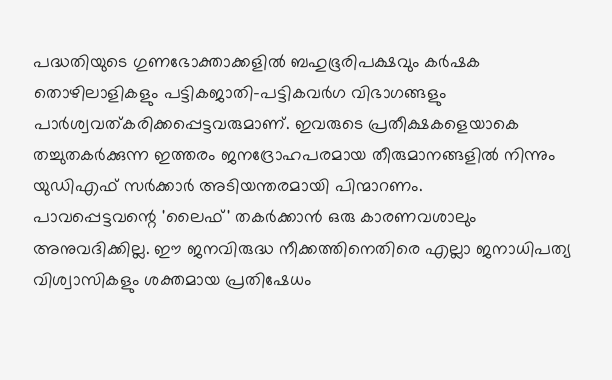പദ്ധതിയുടെ ഗുണഭോക്താക്കളിൽ ബഹുഭൂരിപക്ഷവും കർഷക തൊഴിലാളികളും പട്ടികജാതി-പട്ടികവർഗ വിഭാഗങ്ങളും പാർശ്വവത്കരിക്കപ്പെട്ടവരുമാണ്. ഇവരുടെ പ്രതീക്ഷകളെയാകെ തച്ചുതകർക്കുന്ന ഇത്തരം ജനദ്രോഹപരമായ തീരുമാനങ്ങളിൽ നിന്നും യുഡിഎഫ് സർക്കാർ അടിയന്തരമായി പിന്മാറണം.
പാവപ്പെട്ടവന്റെ 'ലൈഫ്' തകർക്കാൻ ഒരു കാരണവശാലും അനുവദിക്കില്ല. ഈ ജനവിരുദ്ധ നീക്കത്തിനെതിരെ എല്ലാ ജനാധിപത്യ വിശ്വാസികളും ശക്തമായ പ്രതിഷേധം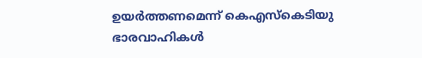ഉയർത്തണമെന്ന് കെഎസ്കെടിയു ഭാരവാഹികൾ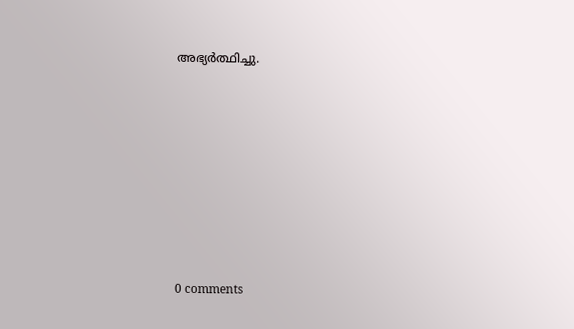അഭ്യർത്ഥിച്ചു.










0 comments